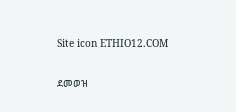Site icon ETHIO12.COM

ደመወዝ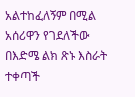አልተከፈለኝም በሚል አሰሪዋን የገደለችው በእድሜ ልክ ጽኑ እስራት ተቀጣች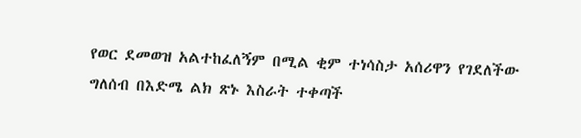የወር ደመወዝ አልተከፈለኝም በሚል ቂም ተነሳስታ አሰሪዋን የገደለችው ግለሰብ በእድሜ ልክ ጽኑ እስራት ተቀጣች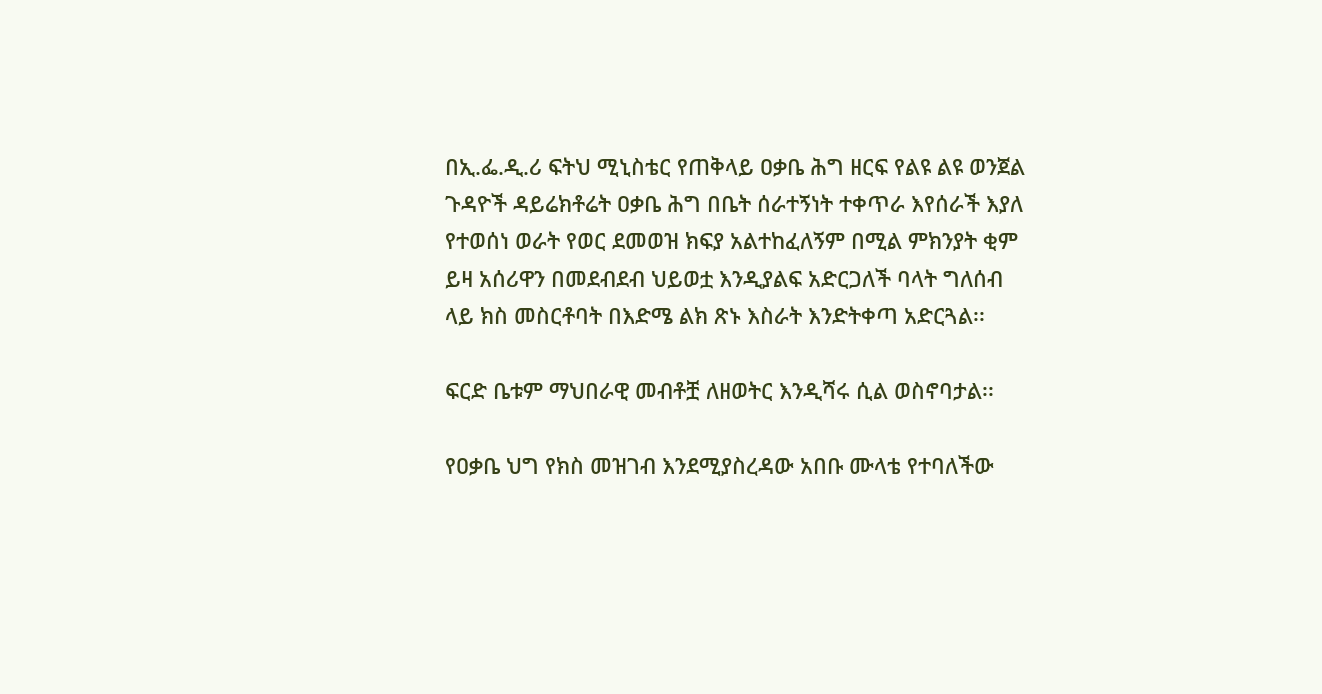በኢ.ፌ.ዲ.ሪ ፍትህ ሚኒስቴር የጠቅላይ ዐቃቤ ሕግ ዘርፍ የልዩ ልዩ ወንጀል ጉዳዮች ዳይሬክቶሬት ዐቃቤ ሕግ በቤት ሰራተኝነት ተቀጥራ እየሰራች እያለ የተወሰነ ወራት የወር ደመወዝ ክፍያ አልተከፈለኝም በሚል ምክንያት ቂም ይዛ አሰሪዋን በመደብደብ ህይወቷ እንዲያልፍ አድርጋለች ባላት ግለሰብ ላይ ክስ መስርቶባት በእድሜ ልክ ጽኑ እስራት እንድትቀጣ አድርጓል፡፡

ፍርድ ቤቱም ማህበራዊ መብቶቿ ለዘወትር እንዲሻሩ ሲል ወስኖባታል፡፡

የዐቃቤ ህግ የክስ መዝገብ እንደሚያስረዳው አበቡ ሙላቴ የተባለችው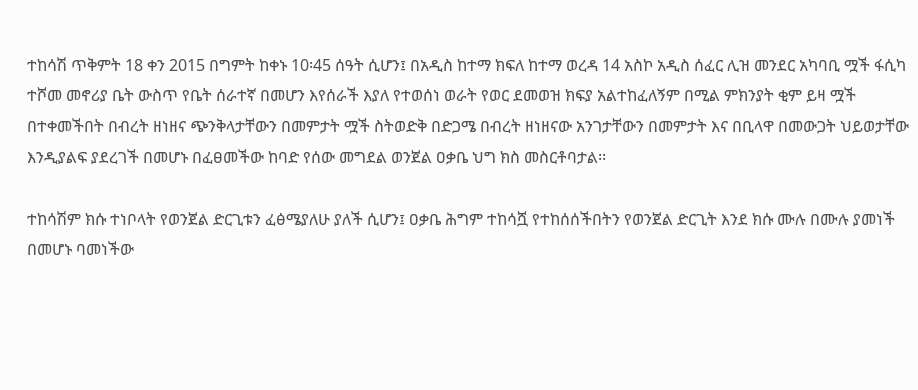ተከሳሽ ጥቅምት 18 ቀን 2015 በግምት ከቀኑ 10፡45 ሰዓት ሲሆን፤ በአዲስ ከተማ ክፍለ ከተማ ወረዳ 14 አስኮ አዲስ ሰፈር ሊዝ መንደር አካባቢ ሟች ፋሲካ ተሾመ መኖሪያ ቤት ውስጥ የቤት ሰራተኛ በመሆን እየሰራች እያለ የተወሰነ ወራት የወር ደመወዝ ክፍያ አልተከፈለኝም በሚል ምክንያት ቂም ይዛ ሟች በተቀመችበት በብረት ዘነዘና ጭንቅላታቸውን በመምታት ሟች ስትወድቅ በድጋሜ በብረት ዘነዘናው አንገታቸውን በመምታት እና በቢላዋ በመውጋት ህይወታቸው እንዲያልፍ ያደረገች በመሆኑ በፈፀመችው ከባድ የሰው መግደል ወንጀል ዐቃቤ ህግ ክስ መስርቶባታል፡፡

ተከሳሽም ክሱ ተነቦላት የወንጀል ድርጊቱን ፈፅሜያለሁ ያለች ሲሆን፤ ዐቃቤ ሕግም ተከሳሿ የተከሰሰችበትን የወንጀል ድርጊት እንደ ክሱ ሙሉ በሙሉ ያመነች በመሆኑ ባመነችው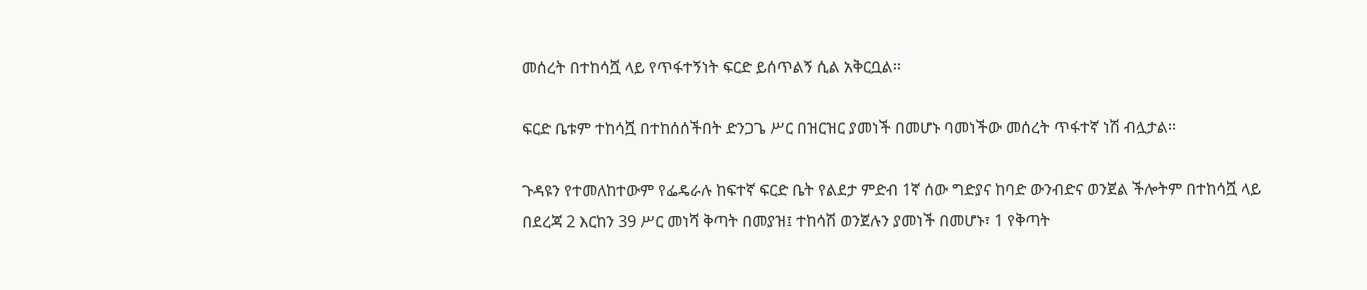መሰረት በተከሳሿ ላይ የጥፋተኝነት ፍርድ ይሰጥልኝ ሲል አቅርቧል፡፡

ፍርድ ቤቱም ተከሳሿ በተከሰሰችበት ድንጋጌ ሥር በዝርዝር ያመነች በመሆኑ ባመነችው መሰረት ጥፋተኛ ነሽ ብሏታል፡፡

ጉዳዩን የተመለከተውም የፌዴራሉ ከፍተኛ ፍርድ ቤት የልደታ ምድብ 1ኛ ሰው ግድያና ከባድ ውንብድና ወንጀል ችሎትም በተከሳሿ ላይ በደረጃ 2 እርከን 39 ሥር መነሻ ቅጣት በመያዝ፤ ተከሳሽ ወንጀሉን ያመነች በመሆኑ፣ 1 የቅጣት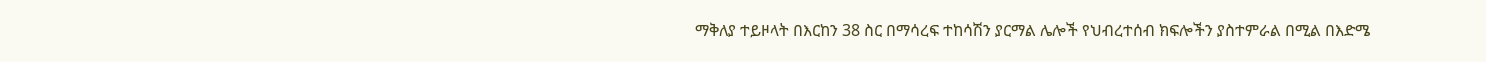ማቅለያ ተይዞላት በእርከን 38 ስር በማሳረፍ ተከሳሽን ያርማል ሌሎች የህብረተሰብ ክፍሎችን ያስተምራል በሚል በእድሜ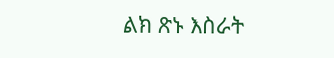ልክ ጽኑ እስራት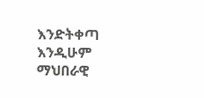እንድትቀጣ እንዲሁም ማህበራዊ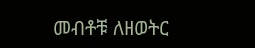መብቶቹ ለዘወትር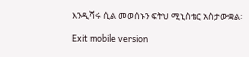እንዲሻሩ ሲል መወሰኑን ፍትህ ሚኒስቴር አስታውቋል፡

Exit mobile version